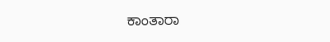ಕಾಂತಾರಾ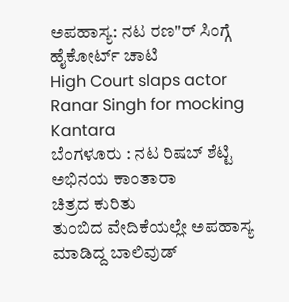ಅಪಹಾಸ್ಯ: ನಟ ರಣ"ರ್ ಸಿಂಗ್ಗೆ ಹೈಕೋರ್ಟ್ ಚಾಟಿ
High Court slaps actor Ranar Singh for mocking Kantara
ಬೆಂಗಳೂರು : ನಟ ರಿಷಬ್ ಶೆಟ್ಟಿ
ಅಭಿನಯ ಕಾಂತಾರಾ
ಚಿತ್ರದ ಕುರಿತು
ತುಂಬಿದ ವೇದಿಕೆಯಲ್ಲೇ ಅಪಹಾಸ್ಯ
ಮಾಡಿದ್ದ ಬಾಲಿವುಡ್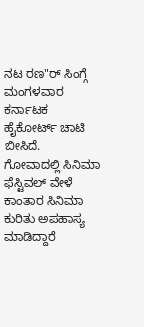ನಟ ರಣ"ರ್ ಸಿಂಗ್ಗೆ ಮಂಗಳವಾರ
ಕರ್ನಾಟಕ ಹೈಕೋರ್ಟ್ ಚಾಟಿ
ಬೀಸಿದೆ.
ಗೋವಾದಲ್ಲಿ ಸಿನಿಮಾ
ಫೆಸ್ಟಿವಲ್ ವೇಳೆ
ಕಾಂತಾರ ಸಿನಿಮಾ
ಕುರಿತು ಅಪಹಾಸ್ಯ
ಮಾಡಿದ್ದಾರೆ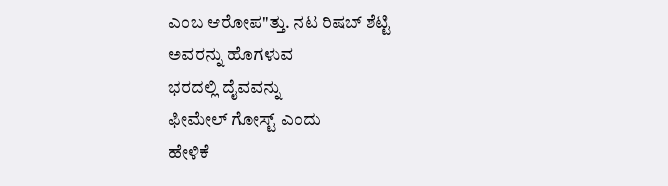ಎಂಬ ಆರೋಪ"ತ್ತು. ನಟ ರಿಷಬ್ ಶೆಟ್ಟಿ
ಅವರನ್ನು ಹೊಗಳುವ
ಭರದಲ್ಲಿ ದೈವವನ್ನು
ಫೀಮೇಲ್ ಗೋಸ್ಟ್ ಎಂದು
ಹೇಳಿಕೆ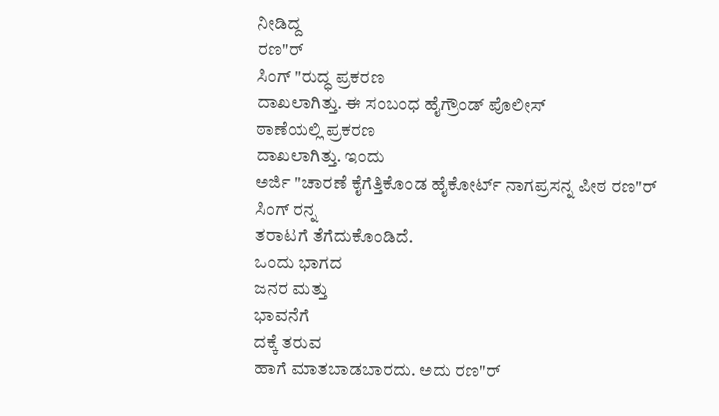ನೀಡಿದ್ದ
ರಣ"ರ್
ಸಿಂಗ್ "ರುದ್ಧ ಪ್ರಕರಣ
ದಾಖಲಾಗಿತ್ತು. ಈ ಸಂಬಂಧ ಹೈಗ್ರೌಂಡ್ ಪೊಲೀಸ್
ಠಾಣೆಯಲ್ಲಿ ಪ್ರಕರಣ
ದಾಖಲಾಗಿತ್ತು. ಇಂದು
ಅರ್ಜಿ "ಚಾರಣೆ ಕೈಗೆತ್ತಿಕೊಂಡ ಹೈಕೋರ್ಟ್ ನಾಗಪ್ರಸನ್ನ ಪೀಠ ರಣ"ರ್
ಸಿಂಗ್ ರನ್ನ
ತರಾಟಗೆ ತೆಗೆದುಕೊಂಡಿದೆ.
ಒಂದು ಭಾಗದ
ಜನರ ಮತ್ತು
ಭಾವನೆಗೆ
ದಕ್ಕೆ ತರುವ
ಹಾಗೆ ಮಾತಬಾಡಬಾರದು. ಅದು ರಣ"ರ್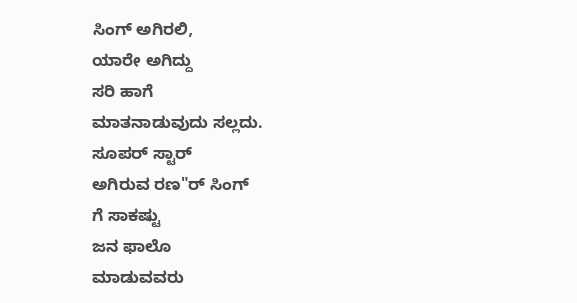ಸಿಂಗ್ ಅಗಿರಲಿ,
ಯಾರೇ ಅಗಿದ್ದು
ಸರಿ ಹಾಗೆ
ಮಾತನಾಡುವುದು ಸಲ್ಲದು.
ಸೂಪರ್ ಸ್ಟಾರ್
ಅಗಿರುವ ರಣ"ರ್ ಸಿಂಗ್
ಗೆ ಸಾಕಷ್ಟು
ಜನ ಫಾಲೊ
ಮಾಡುವವರು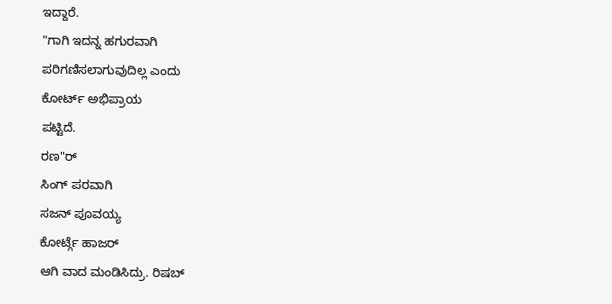ಇದ್ದಾರೆ.
"ಗಾಗಿ ಇದನ್ನ ಹಗುರವಾಗಿ
ಪರಿಗಣಿಸಲಾಗುವುದಿಲ್ಲ ಎಂದು
ಕೋರ್ಟ್ ಅಭಿಪ್ರಾಯ
ಪಟ್ಟಿದೆ.
ರಣ"ರ್
ಸಿಂಗ್ ಪರವಾಗಿ
ಸಜನ್ ಪೂವಯ್ಯ
ಕೋರ್ಟ್ಗೆ ಹಾಜರ್
ಆಗಿ ವಾದ ಮಂಡಿಸಿದ್ರು. ರಿಷಬ್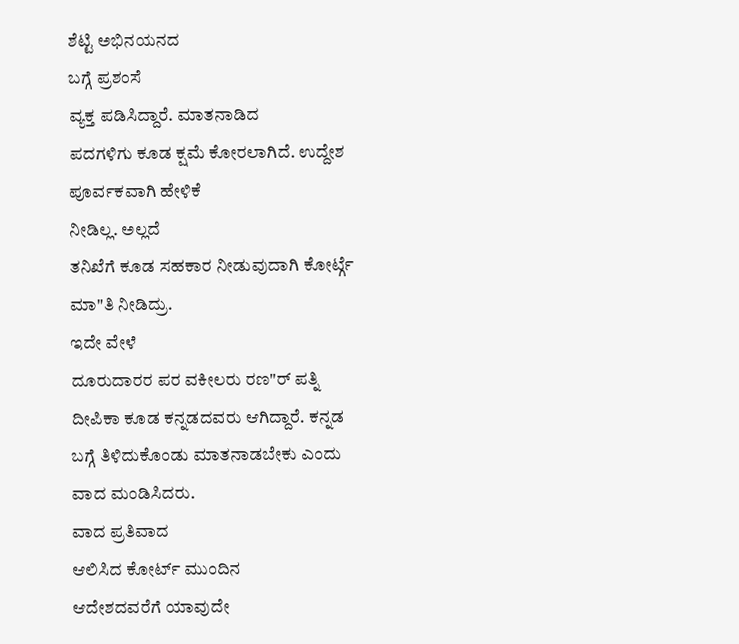ಶೆಟ್ಟಿ ಅಭಿನಯನದ
ಬಗ್ಗೆ ಪ್ರಶಂಸೆ
ವ್ಯಕ್ತ ಪಡಿಸಿದ್ದಾರೆ. ಮಾತನಾಡಿದ
ಪದಗಳಿಗು ಕೂಡ ಕ್ಷಮೆ ಕೋರಲಾಗಿದೆ. ಉದ್ದೇಶ
ಪೂರ್ವಕವಾಗಿ ಹೇಳಿಕೆ
ನೀಡಿಲ್ಲ. ಅಲ್ಲದೆ
ತನಿಖೆಗೆ ಕೂಡ ಸಹಕಾರ ನೀಡುವುದಾಗಿ ಕೋರ್ಟ್ಗೆ ಮಾ"ತಿ ನೀಡಿದ್ರು.
ಇದೇ ವೇಳೆ
ದೂರುದಾರರ ಪರ ವಕೀಲರು ರಣ"ರ್ ಪತ್ನಿ
ದೀಪಿಕಾ ಕೂಡ ಕನ್ನಡದವರು ಆಗಿದ್ದಾರೆ. ಕನ್ನಡ
ಬಗ್ಗೆ ತಿಳಿದುಕೊಂಡು ಮಾತನಾಡಬೇಕು ಎಂದು
ವಾದ ಮಂಡಿಸಿದರು.
ವಾದ ಪ್ರತಿವಾದ
ಆಲಿಸಿದ ಕೋರ್ಟ್ ಮುಂದಿನ
ಆದೇಶದವರೆಗೆ ಯಾವುದೇ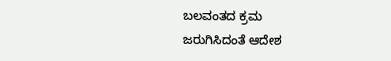ಬಲವಂತದ ಕ್ರಮ
ಜರುಗಿಸಿದಂತೆ ಆದೇಶ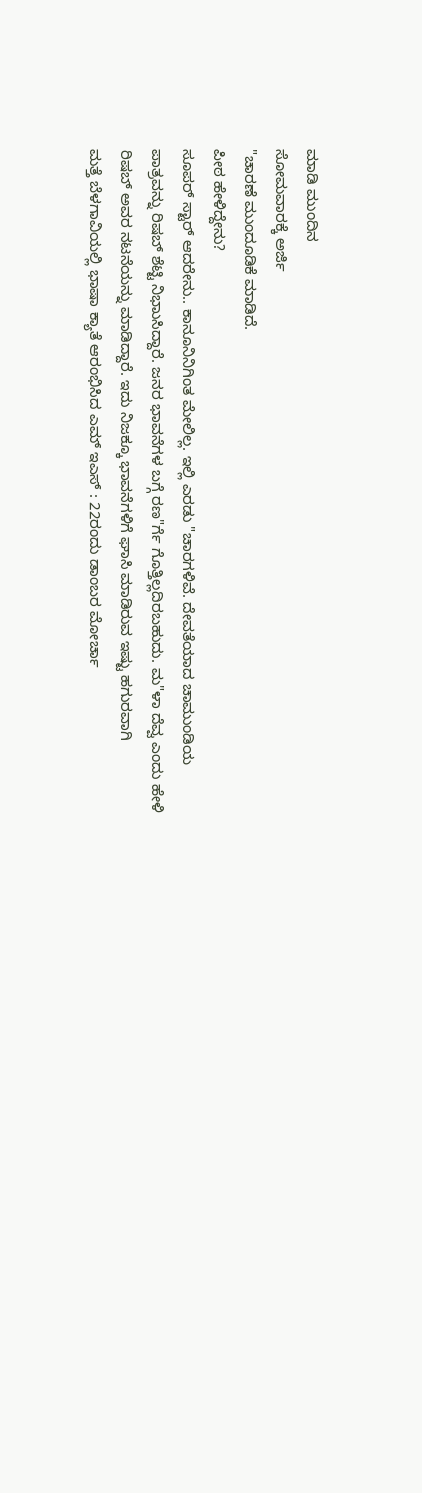ಮಾಡಿ ಮುಂದಿನ
ಸೋಮವಾರಕ್ಕೆ ಅರ್ಜಿ
"ಚಾರಣೆ ಮುಂದೂಡಿಕೆ ಮಾಡಿದೆ.
ಪೀಠ ಹೇಳಿದ್ದೇನು?
ಸೂಪರ್ ಸ್ಟಾರ್ ಆದರೇನು.. ಕಾನೂನಿನಿಗಿಂತ ಮೇಲಿಲ್ಲ. ಇಲ್ಲಿ ಎರಡು "ಚಾರಗಳಿವೆ. ದೇವತೆಯಾದ ಚಾಮುಂಡಿಯ ಪಾತ್ರವನ್ನು ರಿಷಬ್ ಶೆಟ್ಟಿ ನಿಭಾುಸಿದ್ದಾರೆ. ಜನರ ಭಾವನೆಗಳ ಬಗ್ಗೆ ರಣ"ರ್ಗೆ ಗೊತ್ತಿಲ್ಲದಿರಬಹುದು. ಮ"ಳಾ ದೆವ್ವ ಎಂದು ಹೇಳಿ ರಿಷಬ್ ಅವರ ನಟನೆಯನ್ನು ಮಾಡಿದ್ದಾರೆ. ಇದು ನಿಜಕ್ಕೂ ಭಾವನೆಗಳಿಗೆ ಘಾಸಿ ಮಾಡಿರುವ ಇಷ್ಟು ಹಗುರವಾಗಿ
ಮತ್ತೆ ಬೆಳಗಾವಿಯಲ್ಲಿ ಭಾಷಾ ಕ್ಯಾತೆ ಆರಂಭಿಸಿದ ಎಮ್ ಇಎಸ್ : 22ರಂದು ಡಾಂಬರ ಮೋರ್ಚಾ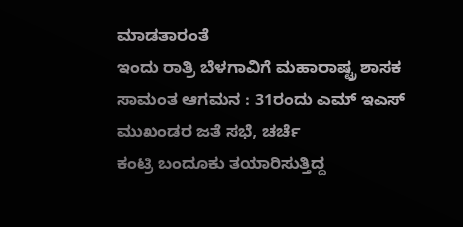ಮಾಡತಾರಂತೆ
ಇಂದು ರಾತ್ರಿ ಬೆಳಗಾವಿಗೆ ಮಹಾರಾಷ್ಟ್ರ ಶಾಸಕ ಸಾಮಂತ ಆಗಮನ : 31ರಂದು ಎಮ್ ಇಎಸ್ ಮುಖಂಡರ ಜತೆ ಸಭೆ, ಚರ್ಚೆ
ಕಂಟ್ರಿ ಬಂದೂಕು ತಯಾರಿಸುತ್ತಿದ್ದ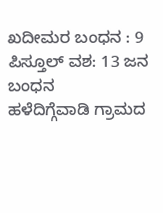ಖದೀಮರ ಬಂಧನ : 9 ಪಿಸ್ತೂಲ್ ವಶ: 13 ಜನ ಬಂಧನ
ಹಳೆದಿಗ್ಗೆವಾಡಿ ಗ್ರಾಮದ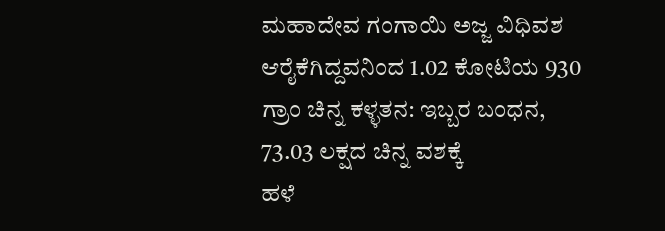ಮಹಾದೇವ ಗಂಗಾಯಿ ಅಜ್ಜ ವಿಧಿವಶ
ಆರೈಕೆಗಿದ್ದವನಿಂದ 1.02 ಕೋಟಿಯ 930 ಗ್ರಾಂ ಚಿನ್ನ ಕಳ್ಳತನ: ಇಬ್ಬರ ಬಂಧನ, 73.03 ಲಕ್ಷದ ಚಿನ್ನ ವಶಕ್ಕೆ
ಹಳೆ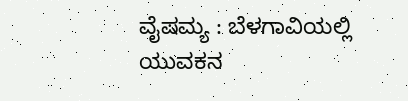ವೈಷಮ್ಯ : ಬೆಳಗಾವಿಯಲ್ಲಿ ಯುವಕನ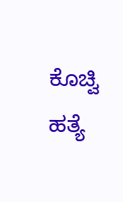ಕೊಚ್ವಿ ಹತ್ಯೆ